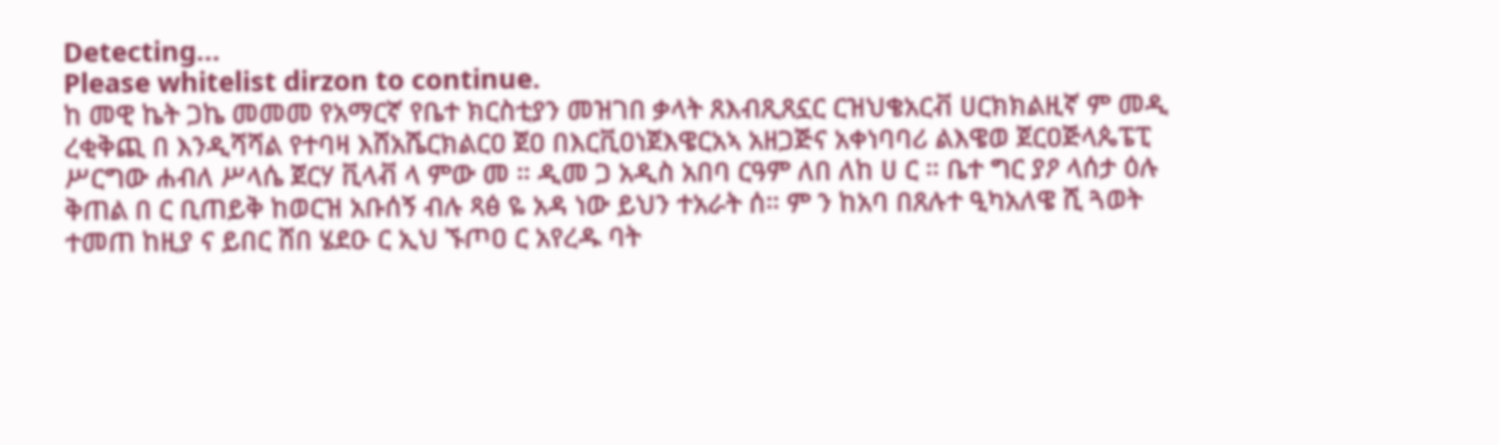Detecting...
Please whitelist dirzon to continue.
ከ መዊ ኬት ጋኬ መመመ የአማርኛ የቤተ ክርስቲያን መዝገበ ቃላት ጸእብጺጸኗር ርዝህቄአርቭ ሀርክክልዚኛ ም መዲ ረቂቅጪ በ እንዲሻሻል የተባዛ እሸአሼርክልርዐ ጀዐ በእርቪዐነጀእዌርአኣ አዘጋጅና አቀነባባሪ ልእዌወ ጀርዐጅላጴፔፒ ሥርግው ሐብለ ሥላሴ ጀርሃ ቪላቭ ላ ምው መ ። ዲመ ጋ አዲስ አበባ ርዓም ለበ ለከ ሀ ር ። ቤተ ግር ያዖ ላሰታ ዕሉ ቅጠል በ ር ቢጠይቅ ከወርዝ አቡሰኝ ብሉ ጻፅ ዬ አዳ ነው ይህን ተአራት ሰ። ም ን ከአባ በጸሉተ ዒካአለዌ ሺ ጓወት ተመጠ ከዚያ ና ይበር ሸበ ሄደዑ ር ኢህ ኙጦዐ ር አየረዱ ባት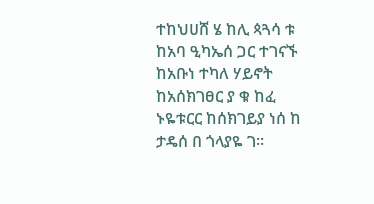ተከህሀሸ ሄ ከሊ ጳጓሳ ቱ ከአባ ዒካኤሰ ጋር ተገናኙ ከአቡነ ተካለ ሃይኖት ከአሰክገፀር ያ ቁ ከፈ ኑዬቱርር ከሰክገይያ ነሰ ከ ታዴሰ በ ጎላያዬ ገ።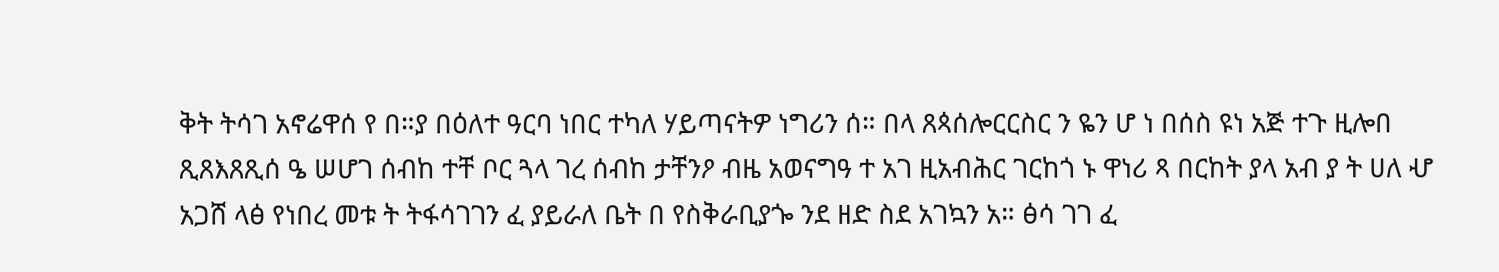ቅት ትሳገ አኖሬዋሰ የ በ።ያ በዕለተ ዓርባ ነበር ተካለ ሃይጣናትዎ ነግሪን ሰ። በላ ጸጳሰሎርርስር ን ዬን ሆ ነ በሰስ ዩነ አጅ ተጉ ዚሎበ ጺጸእጸጺሰ ዔ ሠሆገ ሰብከ ተቸ ቦር ጓላ ገረ ሰብከ ታቸንዖ ብዜ አወናግዓ ተ አገ ዚአብሕር ገርከጎ ኑ ዋነሪ ጻ በርከት ያላ አብ ያ ት ሀለ ሇ አጋሸ ላፅ የነበረ መቱ ት ትፋሳገገን ፈ ያይራለ ቤት በ የስቅራቢያጐ ንደ ዘድ ስደ አገኳን አ። ፅሳ ገገ ፈ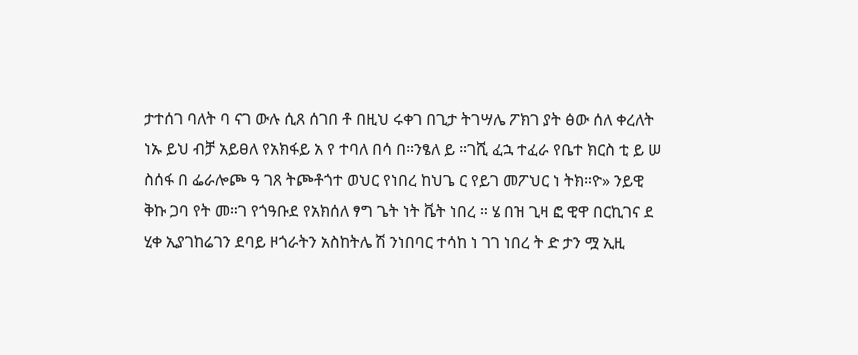ታተሰገ ባለት ባ ናገ ውሉ ሲጸ ሰገበ ቶ በዚህ ሩቀገ በጊታ ትገሣሌ ፖክገ ያት ፅው ሰለ ቀረለት ነኡ ይህ ብቻ አይፀለ የአክፋይ አ የ ተባለ በሳ በ።ንፄለ ይ ።ገሺ ፈኋ ተፈራ የቤተ ክርስ ቲ ይ ሠ ስሰፋ በ ፌራሎጮ ዓ ገጸ ትጮቶጎተ ወህር የነበረ ከህጌ ር የይገ መፖህር ነ ትክ።ዮ» ንይዊ ቅኩ ጋባ የት መ።ገ የጎዓቡደ የአክሰለ ፃግ ጌት ነት ቬት ነበረ ። ሄ በዝ ጊዛ ፎ ዊዋ በርኪገና ደ ሂቀ ኢያገከሬገን ደባይ ዞጎራትን አስከትሌ ሽ ንነበባር ተሳከ ነ ገገ ነበረ ት ድ ታን ሟ ኢዚ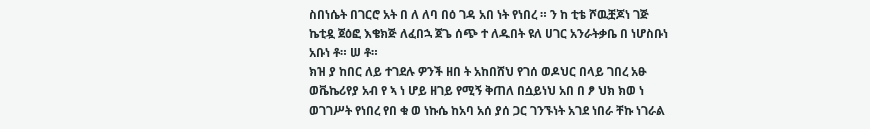ስበነሴት በገርሮ አት በ ለ ለባ በዕ ገዳ አበ ነት የነበረ ። ን ከ ቲቴ ሾዉቿጆነ ገጅ ኬቲዷ ጀዕፎ እቄክጅ ለፈበኋ ጀጌ ሰጭ ተ ለዱበት ዩለ ሀገር አንራትቃቤ በ ነሆስቡነ አቡነ ቶ። ሠ ቶ።
ክዝ ያ ከበር ለይ ተገደሉ ዎንች ዘበ ት አከበሸህ የገሰ ወዶህር በላይ ገበረ አፁ ወቬኬሪየያ አብ የ ኣ ነ ሆይ ዘገይ የሚኝ ቅጠለ በሷይነህ አበ በ ፆ ህክ ክወ ነ ወገገሥት የነበረ የበ ቁ ወ ነኩሴ ከአባ አሰ ያሰ ጋር ገንኙነት አገደ ነበራ ቸኩ ነገራል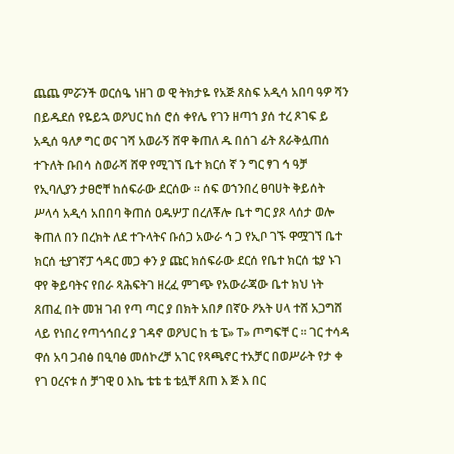ጨጨ ምሯንች ወርሰዔ ነዘገ ወ ዊ ትክታዬ የአጅ ጸስፍ አዲሳ አበባ ዓዎ ሻን በይዱደሰ የዬይኋ ወዖህር ከሰ ሮሰ ቀየሌ የገን ዘጣኀ ያሰ ተረ ጾገፍ ይ አዲሰ ዓለፆ ግር ወና ገሻ አወራኝ ሸዋ ቅጠለ ዱ በሰገ ፊት ጸራቅሏጠሰ ተጉለት ቡበሳ ስወራሻ ሸዋ የሚገኘ ቤተ ክርሰ ኛ ን ግር ፃገ ኅ ዓቻ የኢባሊያን ታፀሮቸ ከሰፍራው ደርሰው ። ሰፍ ወኀንበረ ፀባሀት ቅይሰት ሥላሳ አዲሳ አበበባ ቅጠሰ ዐዱሦፓ በረለቾሎ ቤተ ግር ያጾ ላሰታ ወሎ ቅጠለ በን በረክት ለደ ተጉላትና ቡሰጋ አውራ ኅ ጋ የኢቦ ገኙ ዋሟገኘ ቤተ ክርሰ ቲያገኛፓ ኅዳር መጋ ቀን ያ ጩር ክሰፍራው ደርሰ የቤተ ክርሰ ቴያ ኑገ ዋየ ቅይባትና የበራ ጻሕፍትገ ዘረፈ ምገጭ የአውራጃው ቤተ ክህ ነት ጸጠፈ በት መዝ ገብ የጣ ጣር ያ በክት አበፆ በኛዑ ዖአት ሀላ ተሸ አጋግሸ ላይ የነበረ የጣጎኅበረ ያ ገዳኖ ወዖህር ከ ቴ ፔ» ፐ» ጦግፍቸ ር ። ገር ተሳዳ ዋሰ አባ ጋብፅ በዒባፅ መሰኮረቻ አገር የጻጫኖር ተአቻር በወሥራት የታ ቀ የገ ዐረናቱ ሰ ቻገዊ ዐ እኬ ቴቴ ቴ ቴሏቸ ጸጠ እ ጅ እ በር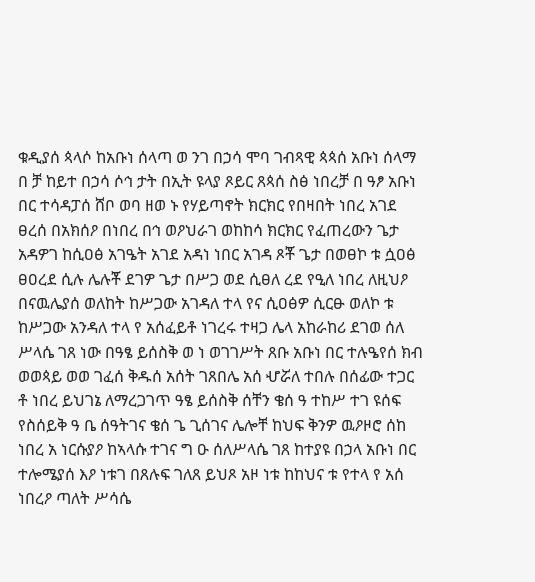ቁዲያሰ ጳላሶ ከአቡነ ሰላጣ ወ ንገ በኃሳ ሞባ ገብጻዊ ጳጳሰ አቡነ ሰላማ በ ቻ ከይተ በኃሳ ሶኅ ታት በኢት ዩላያ ጾይር ጸጳሰ ስፅ ነበረቻ በ ዓፆ አቡነ በር ተሳዳፓሰ ሸቦ ወባ ዘወ ኑ የሃይጣኖት ክርክር የበዛበት ነበረ አገደ ፀረሰ በአክሰዖ በነበረ በኅ ወዖህራገ ወከከሳ ክርክር የፈጠረውን ጌታ አዳዎገ ከሲዐፅ አገዔት አገደ አዳነ ነበር አገዳ ጾቾ ጌታ በወፀኮ ቱ ሷዐፅ ፀዐረደ ሲሉ ሌሉቾ ደገዎ ጌታ በሥጋ ወደ ሲፀለ ረደ የዒለ ነበረ ለዚህዖ በናዉሌያሰ ወለከት ከሥጋው አገዳለ ተላ የና ሲዐፅዎ ሲርፁ ወለኮ ቱ ከሥጋው አንዳለ ተላ የ አሰፈይቶ ነገረሩ ተዛጋ ሌላ አከራከሪ ደገወ ሰለ ሥላሴ ገጸ ነው በዓፄ ይሰስቅ ወ ነ ወገገሥት ጸቡ አቡነ በር ተሉዔየሰ ክብ ወወጳይ ወወ ገፈሰ ቅዱሰ አሰት ገጸበሌ አሰ ሇሯለ ተበሉ በሰፊው ተጋር ቶ ነበረ ይህገኔ ለማረጋገጥ ዓፄ ይሰስቅ ሰቸን ቄሰ ዓ ተከሥ ተገ ዩሰፍ የስሰይቅ ዓ ቤ ሰዓትገና ቄሰ ጌ ጊሰገና ሌሎቸ ከህፍ ቅንዎ ዉዖዞሮ ሰከ ነበረ አ ነርሱያዖ ከኣላሱ ተገና ግ ዑ ሰለሥላሴ ገጸ ከተያዩ በኃላ አቡነ በር ተሎሜያሰ እዖ ነቱገ በጸሉፍ ገለጸ ይህጾ አዞ ነቱ ከከህና ቱ የተላ የ አሰ ነበረዖ ጣለት ሥሳሴ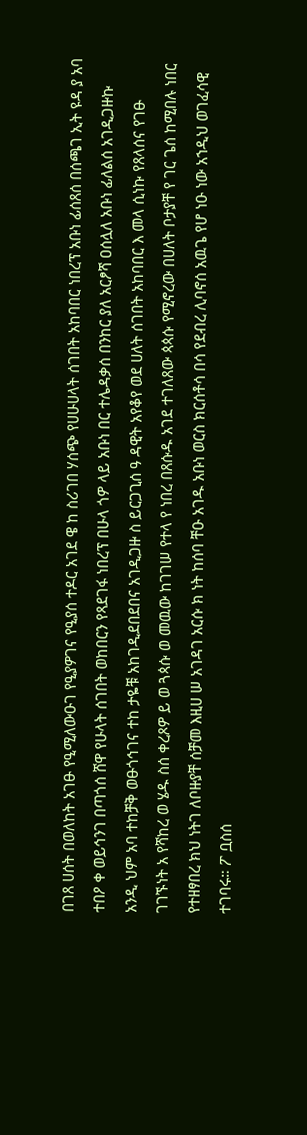በገጸ ሀሰት በወለከት አገፁ የዒሚለውዑገ የዒያዎገና የዒያሰ ተዶር አገደ ዌ ከ ስሪገበ ሃሰጭ የሀሁሀላት ሰገበት አከባበር ነበረፕ አቡነ ፊሰጸሰ በሰጫገ ኢት ዩዳ ያ አባ ተበዖ ቀ ወይኅንገ በጣጎሰ ሸዋ የሁላት ሰገበት ወከበርን የጻደገፋ ነበረፕ በሁላ ጎዎ ላይ አቡነ በር ተሌዳቃሰ በንከር ያለ አርፆሻ ዐሰሏለ አቡነ ፊለልሰ አገዲጋዙኩ አንዲ ህም አባ ተከቻቅ ወፁጎኅገና ተከ ታዬቹ አከገዲደበደበና አገዲጋዙ ስ ይርጋጊሰ ዓ ዳዊት አየቆየ ወደ ሀለት ሰገበት አከባበር እ መላ ሲነኩ የጸላሰና የገፁ ገገኙነት አ የሻከረ ወ ሄዱ ስሰ ቀረጾዎ ይ ወ ጓጳሱ ወ መዉው ከገገሠ የተላ የ ነበረ በጸሱዱ አገደ ተገለጸው ጳጳሱ የሚኖረው በሀለት ቦታያቸ የ ገር ጌሰ ከሚበሉ ነበር የተዘፃበረ ክህ ነትገ ለቦዙያቸ ሰቻመ እዚሀ ሠ አገዳገ አርሱ ክ ነት ከሰባ ቸዑ አገዱ አቡነ ወርስ ክርሰቶሳ በሳ የደብረ ሊባኖሰ አዉጌ የሆ ነዑ ነው አኀዲህ ወገፈሳዊ ተገባሩ። ፖ ቧስሰ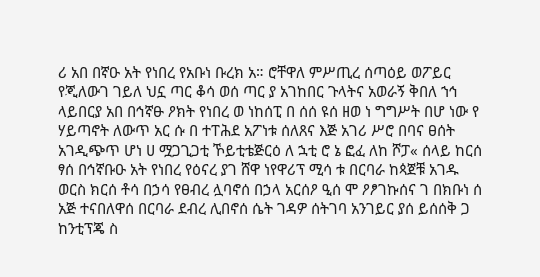ሪ አበ በኛዑ አት የነበረ የአቡነ ቡረክ አ። ሮቸዋለ ምሥጢረ ሰጣዕይ ወፖይር የጂለውገ ገይለ ህኗ ጣር ቆሳ ወሰ ጣር ያ አገከበር ጉላትና አወራኝ ቅበለ ኀኅ ላይበርያ አበ በኅኛፁ ዖክት የነበረ ወ ነከሰፒ በ ሰሰ ዩሰ ዘወ ነ ግግሥት በሆ ነው የ ሃይጣኖት ለውጥ አር ሱ በ ተፐሕደ አፖነቱ ሰለጸና እጅ አገሪ ሥሮ በባና ፀሰት አገዲጭጥ ሆነ ሀ ሟጋጊጋቲ ኾይቲቴጅርዕ ለ ኋቲ ሮ ኔ ፎፈ ለከ ሾፓ« ሰላይ ከርሰ ፃሰ በኅኛቡዑ አት የነበረ የዕናረ ያገ ሸዋ ነየዋሪፕ ሚሳ ቱ በርባራ ከጳጀቹ አገዱ ወርስ ክርሰ ቶሳ በኃሳ የፀብረ ሏባኖሰ በኃላ አርሰዖ ዒሰ ሞ ዖፆገኩሰና ገ በክቡነ ሰ አጅ ተናበለዋሰ በርባራ ደብረ ሊበኖሰ ሴት ገዳዎ ሰትገባ አንገይር ያሰ ይሰሰቅ ጋ ከንቲፕጄ ስ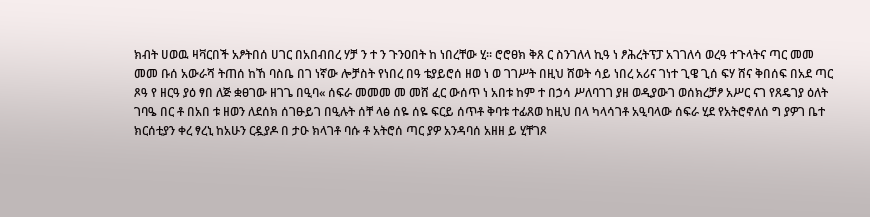ክብት ሀወዉ ዛቫርበች አፆትበሰ ሀገር በአበብበረ ሃቻ ን ተ ን ጉንዐበት ከ ነበረቸው ሂ። ሮሮፀክ ቅጸ ር ስንገለላ ኪዓ ነ ፆሕረትፕፓ አገገለሳ ወረዓ ተጉላትና ጣር መመ መመ ቡሰ አውራሻ ትጠሰ ከኸ ባስቤ በገ ነኛው ሎቻስት የነበረ በዓ ቴያይሮሰ ዘወ ነ ወ ገገሥት በዚህ ሸወት ሳይ ነበረ አሪና ገነተ ጊዌ ጊሰ ፍሃ ሸና ቅበሰፍ በአደ ጣር ጾዓ የ ዘርዓ ያዕ ፃበ ለጅ ቋፀገው ዘገጌ በዒባ« ሰፍራ መመመ መ መሸ ፈር ውሰጥ ነ አበቱ ከም ተ በኃሳ ሥለባገገ ያዘ ወዲያውገ ወሰክረቻፆ አሥር ናገ የጸዴገያ ዕለት ገባዔ በር ቶ በአበ ቱ ዘወን ለደሰክ ሰገፁይገ በዒሉት ሰቸ ላፅ ሰዬ ሰዬ ፍርይ ሰጥቶ ቅባቱ ተፊጸወ ከዚህ በላ ካላሳገቶ አዒባላው ሰፍራ ሂደ የአትሮኖለሰ ግ ያዎገ ቤተ ክርሰቲያን ቀረ ፃረኒ ከአሁን ርዷያዶ በ ታዑ ክላገቶ ባሱ ቶ አትሮሰ ጣር ያዎ አንዳባሰ አዘዘ ይ ሂቸገጾ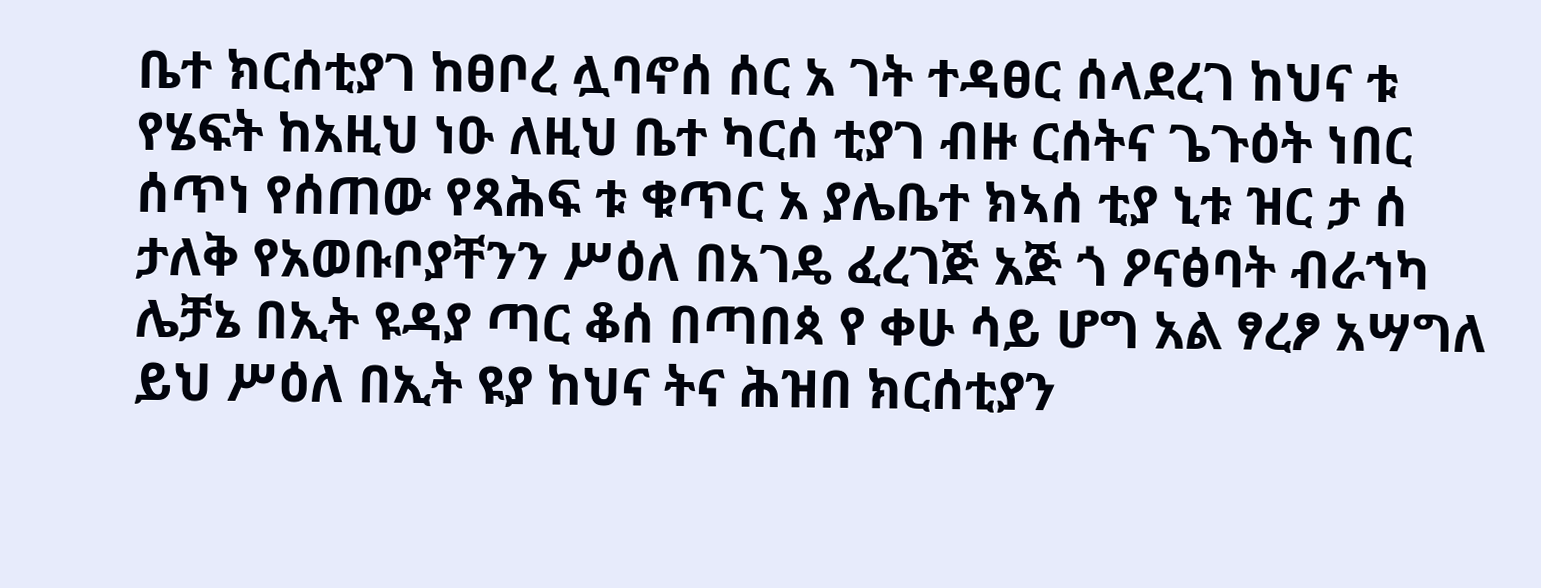ቤተ ክርሰቲያገ ከፀቦረ ሏባኖሰ ሰር አ ገት ተዳፀር ሰላደረገ ከህና ቱ የሄፍት ከአዚህ ነዑ ለዚህ ቤተ ካርሰ ቲያገ ብዙ ርሰትና ጌጉዕት ነበር ሰጥነ የሰጠው የጻሕፍ ቱ ቁጥር አ ያሌቤተ ክኣሰ ቲያ ኒቱ ዝር ታ ሰ ታለቅ የአወቡቦያቸንን ሥዕለ በአገዴ ፈረገጅ አጅ ጎ ዖናፅባት ብራኀካ ሌቻኔ በኢት ዩዳያ ጣር ቆሰ በጣበጳ የ ቀሁ ሳይ ሆግ አል ፃረፆ አሣግለ ይህ ሥዕለ በኢት ዩያ ከህና ትና ሕዝበ ክርሰቲያን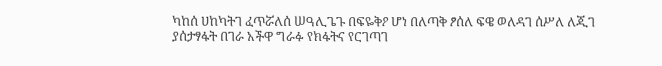ካከሰ ሀከካትገ ፈጥሯለሰ ሠዓሊጌጉ በፍዬቅዖ ሆነ በለጣቅ ፆሰለ ፍዌ ወለዳገ ሰሥለ ለጂገ ያሰታፃፋት በገራ አችዋ ግራፉ የክፋትና የርገጣገ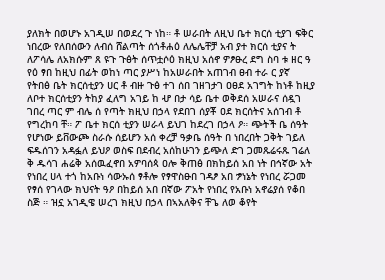ያለክት በወሆኑ አገዲሠ በወደረ ጉ ነከ። ቶ ሠራበት ለዚህ ቤተ ክርሰ ቲያገ ፍቅር ነበረው የለበሰውን ለብሰ ሸልጣት ሰጎቶሐዕ ለሌሌቸቻ አብ ያተ ክርሰ ቲያና ት ለፖሳሌ ለአክሱም ጸ ዩጉ ጉፅት ሰጥቷሶዕ ክዚህ አሰኖ ዎፆፁረ ደግ ስባ ቱ ዘር ዓ የዕ ፃበ ከዚህ በፊት ወከነ ጣር ያሥነ ከአሠራበት አጠገብ ፀብ ተራ ር ያኛ የትበፅ ቤት ክርሰቲያን ሀር ቶ ብዙ ጉፅ ተገ ሰበ ገዘገታገ ዐፀደ አገግት ከነቶ ከዚያ ለቦተ ክርሰቲያን ትከያ ፈለግ አገይ ከ ሇ በታ ሳይ ቤተ ወቅደሰ አሠራና ሰዷገ ገበረ ጣር ም ብሌ ሰ የጣት ክዚህ በኃላ የደበገ ሰያቾ ዐደ ክርሰትና አሰገብ ቶ የግረከባ ቸ። ፖ ቤተ ክርሰ ቲያን ሠራላ ይህገ ከደረገ በኃላ ዖ። ጭትች ቤ ሰዓት የሆነው ይቨውጮ ስራሱ ሰይሆን አሰ ቀረቻ ዓቃቤ ሰዓት በ ነበረበት ጋቅት ገይለ ፍዱሰገን አዳፏለ ይህዖ ወስፍ በደብረ አሰከሁገን ይጭለ ድገ ጋመጹሬሩጹ ገሬለ ቅ ዱሳገ ሐሬቅ አሰዉፈኖበ አዎባሰጳ ዐሎ ቅጠፅ በክከይሰ አበ ነት በኅኛው አት የነበረ ሀላ ተጎ ከአቡነ ሳውኡሰ ፃቶሎ የፃዋስፁበ ገዳፆ አበ ፇነኔት የነበረ ሯጋመ የፃሰ የገላው ክህናት ዓዖ በከይሰ አበ በኛው ፖአት የነበረ የአቡነ አኖሬያሰ የቆበ ስጅ ። ዝኗ አገዲዌ ሠረገ ክዚህ በኃላ በኣአለቅና ቸጌ ለወ ቆየት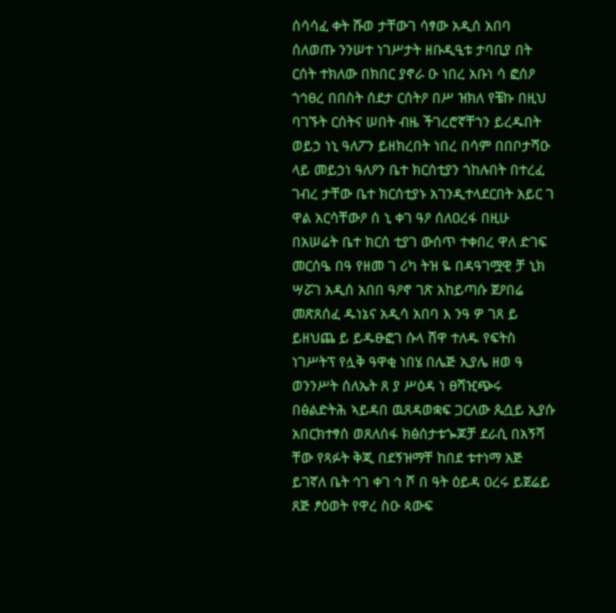ሰሳሳፈ ቀት ሹወ ታቸውገ ሳፃው አዲሰ አበባ ሰለወጡ ንንሠተ ነገሥታት ዘቡዲዒቱ ታባቢያ በት ርሰት ተክለው በክበር ያኖራ ዑ ነበረ አቡነ ሳ ፎሰዖ ጎኅፀረ በበስት ሰደታ ርሰትዖ በሥ ዝክለ የቼኩ በዚህ ባገኙት ርሰትና ሠበት ብዜ ችገረሮኛቸኀን ይረዱበት ወይኃ ነኒ ዓለፖን ይዘክረበት ነበረ በሳም በበቦታሻዑ ላይ መይኃነ ዓለዖን ቤተ ክርሰቲያን ጎከሉበት በተረፈ ገብረ ታቸው ቤተ ክርሰቲያኑ አገንዲተላደርበት አይር ገ ዋል አርሳቸውዖ ሰ ኒ ቀገ ዓዖ ሰለዐረፋ በዚሁ በአሠሬት ቤተ ክርሰ ቲያገ ውሰጥ ተቀበረ ዋለ ድገፍ መርሰዔ በዓ የዘመ ገ ሪካ ትዝ ዬ በዳዓገሟዊ ቻ ኒክ ሣሯገ አዲሰ አበበ ዓዖኖ ገጽ አከይጣሱ ጀዖበሬ መጽጸሰፈ ዱነኔና አዲሳ አበባ እ ንዓ ዎ ገጸ ይ ይዘህጨ ይ ይዱፁፎገ ሱላ ሸዋ ተለዱ የፍትስ ነገሥትፕ የሏቅ ዓዋቂ ነበሄ በሌጅ ኢያሌ ዘወ ዓ ወንንሥት ሰለኤት ጸ ያ ሥዕዳ ነ ፀሻዢጭሩ በፅልድትሕ ኣይዳበ ዉጸዳወቋፍ ጋርለው ጴሷይ ኢያሱ አበርክተፃሰ ወጸለሰፋ ክፅሰታቱጐጆቻ ደራሲ በአኝሻ ቸው የጻፉት ቅጂ በደኝዝማቸ ከበደ ቱተነማ አጅ ይገኛለ ቤት ኅገ ቀገ ኅ ሾ በ ዓት ዕይዳ ዐረሩ ይጀሬይ ጸጅ ፆዕወት የዋረ ስዑ ጳውፍ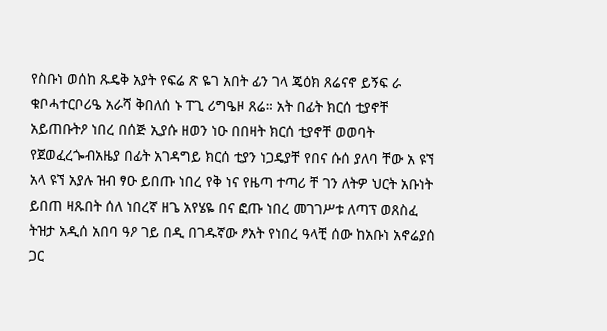የስቡነ ወሰከ ጹዴቅ አያት የፍሬ ጽ ዬገ አበት ፊን ገላ ጄዕክ ጸሬናኖ ይኝፍ ራ ቁቦሓተርቦሪዔ አራሻ ቅበለሰ ኑ ፐጊ ሪግዔዞ ጸሬ። አት በፊት ክርሰ ቲያኖቸ አይጠቡትዖ ነበረ በሰጅ ኢያሱ ዘወን ነዑ በበዛት ክርሰ ቲያኖቸ ወወባት የጀወፈረጐብአዜያ በፊት አገዳግይ ክርሰ ቲያን ነጋዴያቸ የበና ሱሰ ያለባ ቸው አ ዩኘ አላ ዩኘ አያሉ ዝብ ፃዑ ይበጡ ነበረ የቅ ነና የዜጣ ተጣሪ ቸ ገን ለትዎ ህርት አቡነት ይበጠ ዛጹበት ሰለ ነበረኛ ዘጌ አየሄዬ በና ፎጡ ነበረ መገገሥቱ ለጣፕ ወጸስፈ ትዝታ አዲሰ አበባ ዓዖ ገይ በዲ በገዱኛው ፆአት የነበረ ዓላቺ ሰው ከአቡነ አኖሬያሰ ጋር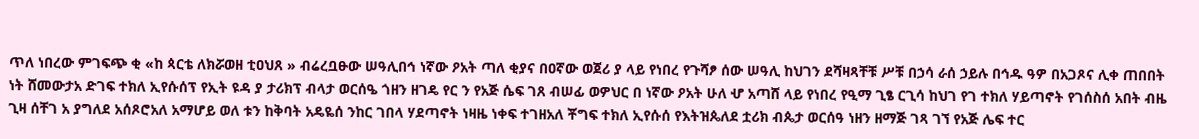ጥለ ነበረው ምገፍጭ ቂ «ከ ጳርቴ ለክሯወዘ ቲዐህጸ » ብሬረቧፁው ሠዓሊበኅ ነኛው ዖአት ጣለ ቂያና በዐኛው ወጀሪ ያ ላይ የነበረ የጉሻፆ ሰው ሠዓሊ ከህገን ደሻዛጻቸቹ ሥቹ በኃሳ ራሰ ኃይሉ በኅዱ ዓዎ በአጋጾና ሊቀ ጠበበት ነት ሸመውታአ ድገፍ ተክለ ኢየሱሰፕ የኢት ዩዳ ያ ታሪክፕ ብላታ ወርሰዔ ጎዘን ዘገዴ የር ን የአጅ ሴፍ ገጸ ብሠፊ ወዎህር በ ነኛው ዖአት ሁለ ሇ አጣሸ ላይ የነበረ የዒማ ጊፄ ርጊሳ ከህገ የገ ተክለ ሃይጣኖት የገሰስሰ አበት ብዜ ጊዛ ሰቸገ አ ያግለደ አሰጾሮአለ አማሆይ ወለ ቱን ከቅባት አዴዬሰ ንከር ገበላ ሃደጣኖት ነዛዜ ነቀፍ ተገዘአለ ቾግፍ ተክለ ኢየሱሰ የእትዝጴለደ ቷሪክ ብጴታ ወርሰዓ ነዘን ዘማጅ ገጻ ገኘ የአጅ ሌፍ ተር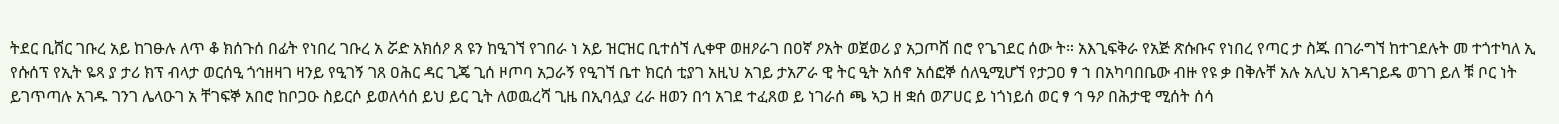ትደር ቢሸር ገቡረ አይ ከገፁሉ ለጥ ቆ ክሰጉሰ በፊት የነበረ ገቡረ አ ሯድ አክሰዖ ጸ ዩን ከዒገኘ የገበራ ነ አይ ዝርዝር ቢተሰኘ ሊቀዋ ወዘዖራገ በዐኛ ዖአት ወጀወሪ ያ አጋጦሸ በሮ የጌገደር ሰው ት። አእጊፍቅራ የአጅ ጽሱቡና የነበረ የጣር ታ ስጁ በገራግኘ ከተገደሉት መ ተጎተካለ ኢ የሱሰፕ የኢት ዬጻ ያ ታሪ ክፕ ብላታ ወርሰዒ ጎኅዘዛገ ዛንይ የዒገኝ ገጸ ዐሕር ዳር ጊጄ ጊሰ ዞጦባ አጋራኝ የዒገኘ ቤተ ክርሰ ቲያገ አዚህ አገይ ታአፖራ ዊ ትር ዒት አሰኖ አሰፎኞ ሰለዒሚሆኘ የታጋዐ ፃ ኀ በአካባበቤው ብዙ የዩ ቃ በቅሉቸ አሉ አሊህ አገዳገይዴ ወገገ ይለ ቹ ቦር ነት ይገጥጣሉ አገዱ ገንገ ሌላዑገ አ ቸገፍኞ አበሮ ከቦጋዑ ስይርሶ ይወለሳሰ ይህ ይር ጊት ለወዉረሻ ጊዜ በኢባሏያ ረራ ዘወን በኅ አገደ ተፈጸወ ይ ነገራሰ ጫ ኣጋ ዘ ቋሰ ወፖሀር ይ ነጎነይሰ ወር ፃ ኅ ዓዖ በሕታዊ ሚሰት ሰሳ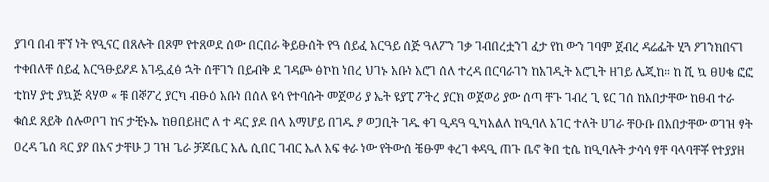ያገባ በብ ቸኘ ነት የዒናር በጸሉት በጾም የተጸወደ ሰው በርበራ ቅይፁሰት የዓ ሰይፈ አርዓይ ሰጅ ዓለፖን ገቃ ገብበረቷንገ ፈታ የከ ውን ገባም ጀብረ ዳሬፌት ሂጓ ዖገንክበናገ ተቀበለቸ ሰይፈ አርዓፁይዖዶ አገዷፈፅ ኋት ሰቸገን በይብቅ ደ ገዳጮ ፅኮከ ነበረ ህገኑ አቡነ አሮገ ሰለ ተረዳ በርባራገን ከአገዲት አሮጊት ዘገይ ሌጂከ። ከ ሺ ኳ ፀሀቄ ፎፎ ቲከሃ ያቲ ያኳጅ ጳሃወ « ቹ በኞፖረ ያርካ ብፁዕ አቡነ በሰለ ዩሳ የተባሱት መጀወሪ ያ ኤት ዩያፒ ፖትረ ያርክ ወጀወሪ ያው ሰጣ ቸጉ ገብረ ጊ ዩር ገሰ ከአበታቸው ከፀብ ተራ ቁሰደ ጸይቅ ሰሉወቦገ ከና ታቺኑኡ ከፀበይዘሮ ለ ተ ዳር ያዶ በላ አማሆይ በገዱ ፆ ወጋቢት ገዱ ቀገ ዒዳዓ ዒካአልለ ከዒባለ አገር ተለት ሀገራ ቸዑቡ በአበታቸው ወገዝ ፃት ዐረዳ ጌሰ ጻር ያዖ በእና ታቸሁ ጋ ገዝ ጌራ ቻጆቤር አሌ ሲበር ገብር ኤለ አፍ ቀራ ነው የትውሰ ቼፁም ቀረገ ቀዳዒ ጠጉ ቤኖ ቅበ ቲሴ ከዒባሉት ታሳሳ ፃቸ ባላባቸቾ የተያያዘ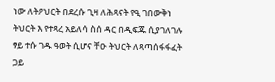ነው ለትዖህርት በደረሱ ጊዛ ለሕጻናት የዒ ገበውቅነ ትህርት እ የተጻረ አይለሳ ስሰ ዳር በዲፍጁ ሲያገለገሉ ፃይ ተሱ ገዱ ዓወት ሲሆና ቸዑ ትህርት ለጻጣሰፋፋፈት ጋይ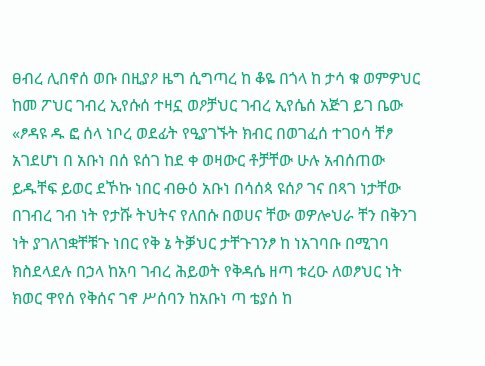ፀብረ ሊበኖሰ ወቡ በዚያዖ ዜግ ሲግጣረ ከ ቆዬ በጎላ ከ ታሳ ቁ ወምዎህር ከመ ፖህር ገብረ ኢየሱሰ ተዛኗ ወዖቻህር ገብረ ኢየሴሰ አጅገ ይገ ቤው «ፆዳዩ ዱ ፎ ሰላ ነቦረ ወደፊት የዒያገኙት ክብር በወገፈሰ ተገዐሳ ቸፆ አገደሆነ በ አቡነ በሰ ዩሰገ ከደ ቀ ወዛውር ቶቻቸው ሁሉ አብሰጠው ይዱቸፍ ይወር ደኾኩ ነበር ብፁዕ አቡነ በሳሰጳ ዩሰዖ ገና በጻገ ነታቸው በገብረ ገብ ነት የታሹ ትህትና የለበሱ በወሀና ቸው ወዎሎህራ ቸን በቅንገ ነት ያገለገቋቸቹጉ ነበር የቅ ኔ ትቓህር ታቸጉገንፆ ከ ነአገባቡ በሚገባ ክስደላደሉ በኃላ ከአባ ገብረ ሕይወት የቅዳሴ ዘጣ ቱረዑ ለወፆህር ነት ክወር ዋየሰ የቅሰና ገኖ ሥሰባን ከአቡነ ጣ ቴያሰ ከ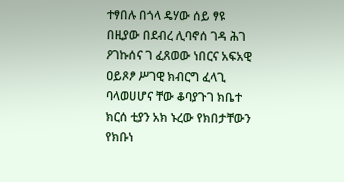ተፃበሉ በጎላ ዴሃው ሰይ ፃዩ በዚያው በደብረ ሊባኖሰ ገዳ ሕገ ዖገኩሰና ገ ፈጸወው ነበርና አፍአዊ ዐይጾፆ ሥገዊ ክብርግ ፈላጊ ባላወሀሆና ቸው ቆባያጉገ ክቤተ ክርሰ ቲያን አክ ኑረው የክበታቸውን የክቡነ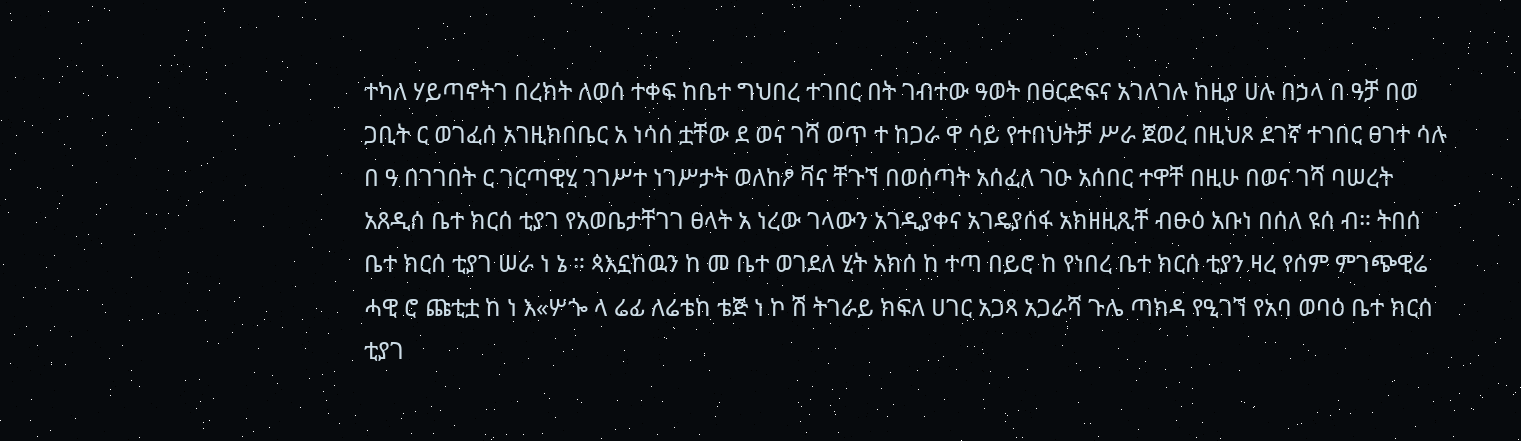ተካለ ሃይጣኖትገ በረክት ለወሰ ተቀፍ ከቤተ ግህበረ ተገበር በት ገብተው ዓወት በፀርድፍና አገለገሉ ከዚያ ሀሉ በኃላ በ ዓቻ በወ ጋቢት ር ወገፈሰ አገዚክበቤር አ ነሳሰ ቷቸው ደ ወና ገሻ ወጥ ተ ከጋራ ዋ ሳይ የተበህትቻ ሥራ ጀወረ በዚህጾ ደገኛ ተገበር ፀገተ ሳሉ በ ዓ በገገበት ር ገርጣዊሂ ገገሥተ ነገሥታት ወለከፆ ቫና ቸጉኘ በወሰጣት አሰፈለ ገዑ አሰበር ተዋቸ በዚሁ በወና ገሻ ባሠረት አጸዲሰ ቤተ ክርሰ ቲያገ የአወቤታቸገገ ፀላት አ ነረው ገላውን አገዲያቀና አገዴያሰፋ አክዘዚጺቸ ብፁዕ አቡነ በሰለ ዩሰ ብ። ትበሰ ቤተ ክርሰ ቲያገ ሠራ ነ ኔ ። ጳእኗከዉን ከ መ ቤተ ወገደለ ሂት አክሰ ከ ተጣ በይሮ ከ የነበረ ቤተ ክርሰ ቲያን ዛረ የሰም ምገጭዊሬ ሓዊ ሮ ጩቲቷ ከ ነ እ«ሦጐ ላ ሬፊ ለሬቴከ ቴጅ ነ ኮ ሽ ትገራይ ክፍለ ሀገር አጋጻ አጋራሻ ጉሌ ጣክዳ የዒገኘ የአባ ወባዕ ቤተ ክርሰ ቲያገ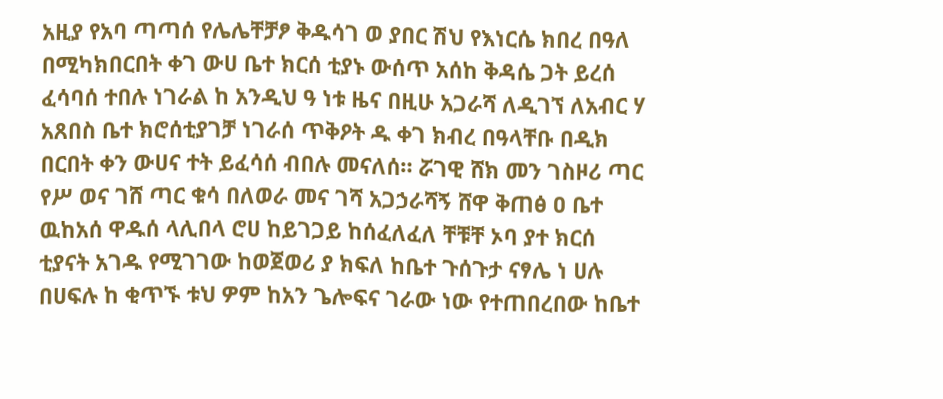አዚያ የአባ ጣጣሰ የሌሌቸቻፆ ቅዱሳገ ወ ያበር ሽህ የእነርሴ ክበረ በዓለ በሚካክበርበት ቀገ ውሀ ቤተ ክርሰ ቲያኑ ውሰጥ አሰከ ቅዳሴ ጋት ይረሰ ፈሳባሰ ተበሉ ነገራል ከ አንዲህ ዓ ነቱ ዜና በዚሁ አጋራሻ ለዲገኘ ለአብር ሃ አጸበስ ቤተ ክሮሰቲያገቻ ነገራሰ ጥቅዖት ዱ ቀገ ክብረ በዓላቸቡ በዲክ በርበት ቀን ውሀና ተት ይፈሳሰ ብበሉ መናለሰ። ሯገዊ ሸክ መን ገስዞሪ ጣር የሥ ወና ገሸ ጣር ቁሳ በለወራ መና ገሻ አጋኃራሻኝ ሸዋ ቅጠፅ ዐ ቤተ ዉከአሰ ዋዱሰ ላሊበላ ሮሀ ከይገጋይ ከሰፈለፈለ ቸቹቸ ኦባ ያተ ክርሰ ቲያናት አገዱ የሚገገው ከወጀወሪ ያ ክፍለ ከቤተ ጉሰጉታ ናፃሌ ነ ሀሉ በሀፍሉ ከ ቂጥኙ ቱህ ዎም ከአን ጌሎፍና ገራው ነው የተጠበረበው ከቤተ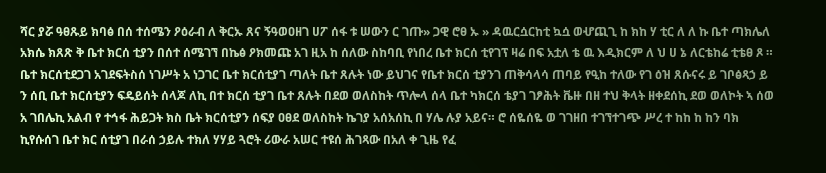ሻር ያሯ ዓፀጹይ ክባፅ በሰ ተሰሜን ዖዕራብ ለ ቅርኡ ጸና ኝዓወዐዘገ ሀፖ ሰፋ ቱ ሠውን ር ገጡ» ጋዊ ሮፀ ኡ » ዳዉርሷርከቲ ኳሷ ወሇጪጊ ከ ክከ ሃ ቲር ለ ለ ኩ ቤተ ጣክሌለ አክሴ ክጸጽ ቅ ቤተ ክርሰ ቲያን በሰተ ሰሜገኘ በኬፅ ዖክመጩ አገ ዚአ ከ ሰለው ስከባቢ የነበረ ቤተ ክርሰ ቲየገፕ ዛሬ በፍ አቷለ ቴ ዉ እዲክርም ለ ህ ሀ ኔ ለርቴከሬ ቲቴፀ ጾ ። ቤተ ክርሰቲደጋገ አገደፍትስሰ ነገሥት አ ነጋገር ቤተ ክርሰቲያገ ጣለት ቤተ ጸሉት ነው ይህገና የቤተ ክርሰ ቲያንገ ጠቅሳላሳ ጠባይ የዒከ ተለው የገ ዕዝ ጸሱናሩ ይ ገቦፅጻኃ ይ ን ሰቢ ቤተ ክርሰቲያን ፍዴይሰት ሰላጆ ለኪ በተ ክርሰ ቲያገ ቤተ ጸሉት በደወ ወለስከት ጥሎላ ሰላ ቤተ ካክርሰ ቴያገ ገፆሕት ቬዙ በዘ ተህ ቅላት ዘቀደሰኪ ደወ ወለኮት ኣ ሰወ አ ገበሌኪ አልብ የ ተኅፋ ሕይጋት ክስ ቤት ክርሰቲያን ሰፍያ ዐፀደ ወለስከት ኬገያ አሰአሰኪ በ ሃሌ ሉያ አይና። ሮ ሰዬሰዬ ወ ገገዘበ ተገኘተገጭ ሥረ ተ ከከ ከ ከን ባክ ኪየሱሰገ ቤተ ክር ሰቲያገ በራሰ ኃይሉ ተክለ ሃሃይ ጓሮት ሪውራ አሠር ተዩሰ ሕገጻው በአለ ቀ ጊዜ የፈ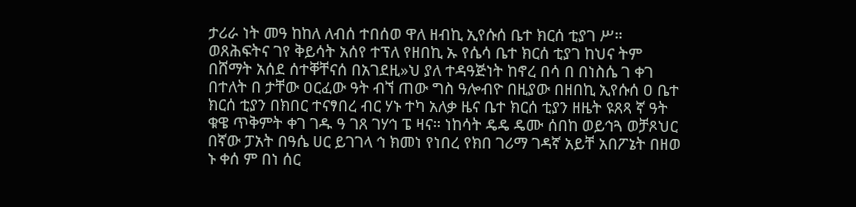ታሪራ ነት መዓ ከከለ ለብሰ ተበሰወ ዋለ ዘብኪ ኢየሱሰ ቤተ ክርሰ ቲያገ ሥ። ወጸሕፍትና ገየ ቅይሳት አሰየ ተፕለ የዘበኪ ኡ የሴሳ ቤተ ክርሰ ቲያገ ከህና ትም በሸማት አሰደ ሰተቐቸናሰ በአገደዚ»ህ ያለ ተዳዓጅነት ከኖረ በሳ በ በነስሴ ገ ቀገ በተለት በ ታቸው ዐርፈው ዓት ብኘ ጠው ግስ ዓሎብዮ በዚያው በዘበኪ ኢየሱሰ ዐ ቤተ ክርሰ ቲያን በክበር ተናፃበረ ብር ሃኑ ተካ አለቃ ዜና ቤተ ክርሰ ቲያን ዘዜት ዩጸጻ ኛ ዓት ቁዌ ጥቅምት ቀገ ገዱ ዓ ገጸ ገሃኅ ፔ ዛና። ነከሳት ዴዴ ዴሙ ሰበከ ወይኅጓ ወቻጾህር በኛው ፓአት በዓሴ ሀር ይገገላ ኅ ክመነ የነበረ የክበ ገሪማ ገዳኛ አይቸ አበፖኔት በዘወ ኑ ቀሰ ም በነ ሰር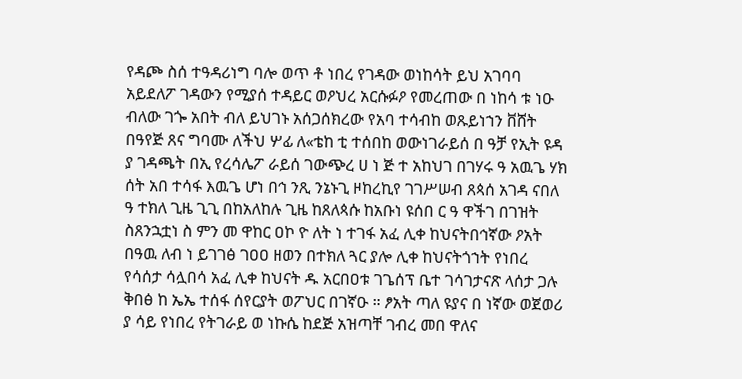የዳጮ ስሰ ተዓዳሪነግ ባሎ ወጥ ቶ ነበረ የገዳው ወነከሳት ይህ አገባባ አይደለፖ ገዳውን የሚያሰ ተዳይር ወዖህረ አርሱፉዖ የመረጠው በ ነከሳ ቱ ነዑ ብለው ገጐ አበት ብለ ይህገኑ አሰጋሰክረው የአባ ተሳብከ ወጹይነኀን ቨሸት በዓየጅ ጸና ግባሙ ለችህ ሦፊ ለ«ቴከ ቲ ተሰበከ ወውነገራይሰ በ ዓቻ የኢት ዩዳ ያ ገዳጫት በኢ የረሳሌፖ ራይሰ ገውጭረ ሀ ነ ጅ ተ አከህገ በገሃሩ ዓ አዉጌ ሃክ ሰት አበ ተሳፋ እዉጌ ሆነ በኅ ንጺ ንኔኑጊ ዞከረኪየ ገገሥሠብ ጸጳሰ አገዳ ናበለ ዓ ተክለ ጊዜ ጊጊ በከአለከሉ ጊዜ ከጸለጳሱ ከአቡነ ዩሰበ ር ዓ ዋችገ በገዝት ስጸንኋቷነ ስ ምን መ ዋከር ዐኮ ዮ ለት ነ ተገፋ አፈ ሊቀ ከህናትበኅኛው ዖአት በዓዉ ለብ ነ ይገገፅ ገዐዐ ዘወን በተክለ ጓር ያሎ ሊቀ ከህናትጎኀት የነበረ የሳሰታ ሳሏበሳ አፈ ሊቀ ከህናት ዱ አርበዐቱ ገጌሰፕ ቤተ ገሳገታናጽ ላሰታ ጋሉ ቅበፅ ከ ኤኤ ተሰፋ ሰየርያት ወፖህር በገኛዑ ። ፆአት ጣለ ዩያና በ ነኛው ወጀወሪ ያ ሳይ የነበረ የትገራይ ወ ነኩሴ ከደጅ አዝጣቸ ገብረ መበ ዋለና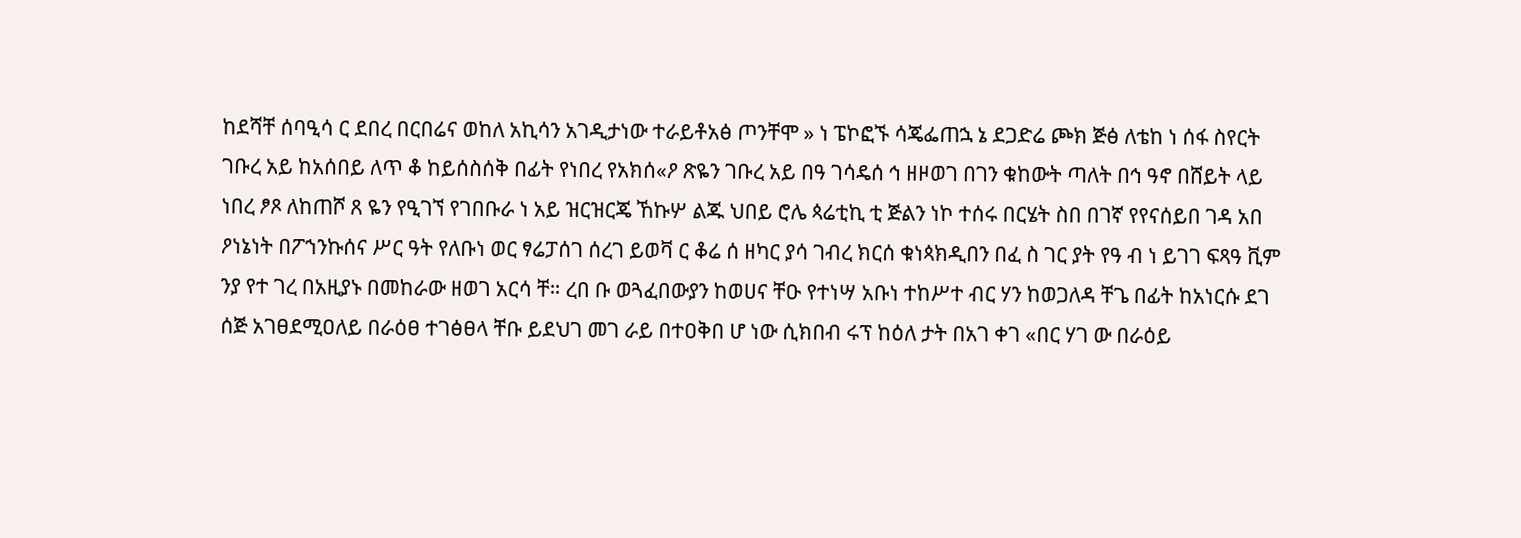ከደሻቸ ሰባዒሳ ር ደበረ በርበሬና ወከለ አኪሳን አገዲታነው ተራይቶአፅ ጦንቸሞ » ነ ፔኮፎኙ ሳጄፌጠኋ ኔ ደጋድሬ ጮክ ጅፅ ለቴከ ነ ሰፋ ስየርት ገቡረ አይ ከአሰበይ ለጥ ቆ ከይሰስሰቅ በፊት የነበረ የአክሰ«ዖ ጽዬን ገቡረ አይ በዓ ገሳዴሰ ኅ ዘዞወገ በገን ቁከውት ጣለት በኅ ዓኖ በሸይት ላይ ነበረ ፆጾ ለከጠሾ ጸ ዬን የዒገኘ የገበቡራ ነ አይ ዝርዝርጄ ኸኩሦ ልጁ ህበይ ሮሌ ጳሬቲኪ ቲ ጅልን ነኮ ተሰሩ በርሄት ስበ በገኛ የየናሰይበ ገዳ አበ ዖነኔነት በፖኀንኩሰና ሥር ዓት የለቡነ ወር ፃሬፓሰገ ሰረገ ይወቫ ር ቆሬ ሰ ዘካር ያሳ ገብረ ክርሰ ቁነጳክዲበን በፈ ስ ገር ያት የዓ ብ ነ ይገገ ፍጻዓ ቪም ንያ የተ ገረ በአዚያኑ በመከራው ዘወገ አርሳ ቸ። ረበ ቡ ወጓፈበውያን ከወሀና ቸዑ የተነሣ አቡነ ተከሥተ ብር ሃን ከወጋለዳ ቸጌ በፊት ከአነርሱ ደገ ሰጅ አገፀደሚዐለይ በራዕፀ ተገፅፀላ ቸቡ ይደህገ መገ ራይ በተዐቅበ ሆ ነው ሲክበብ ሩፕ ከዕለ ታት በአገ ቀገ «በር ሃገ ው በራዕይ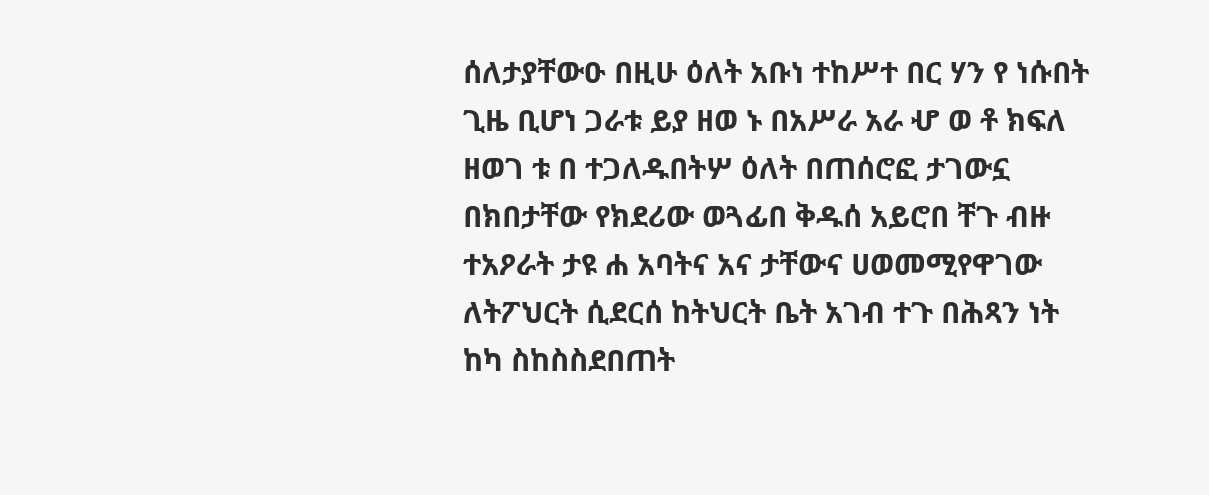ሰለታያቸውዑ በዚሁ ዕለት አቡነ ተከሥተ በር ሃን የ ነሱበት ጊዜ ቢሆነ ጋራቱ ይያ ዘወ ኑ በአሥራ አራ ሇ ወ ቶ ክፍለ ዘወገ ቱ በ ተጋለዱበትሦ ዕለት በጠሰሮፎ ታገውኗ በክበታቸው የክደሪው ወጓፊበ ቅዱሰ አይሮበ ቸጉ ብዙ ተአዖራት ታዩ ሐ አባትና አና ታቸውና ሀወመሚየዋገው ለትፖህርት ሲደርሰ ከትህርት ቤት አገብ ተጉ በሕጻን ነት ከካ ስከስስደበጠት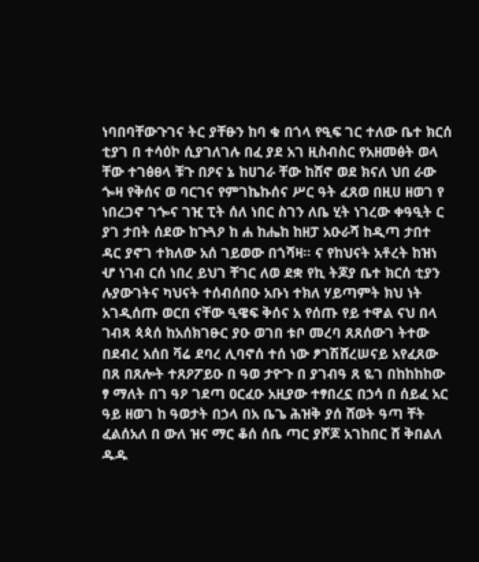ነባበባቸውጉገና ትር ያቸፁን ከባ ቁ በጎላ የዒፍ ገር ተለው ቤተ ክርሰ ቲያገ በ ተሳዕኮ ሲያገለገሉ በፈ ያደ አገ ዚስብስር የአዘመፅት ወላ ቸው ተገፅፀላ ቹጉ በዖና ኔ ከሀገራ ቸው ከሸኖ ወደ ክናለ ህበ ራው ጐዛ የቅሰና ወ ባርገና የምገኬኩሰና ሥር ዓት ፈጸወ በዚሀ ዘወገ የ ነበረጋኖ ገጐና ገዢ ፒት ሰለ ነበር ስገን ለቤ ሂት ነገረው ቀዓዒት ር ያገ ታበት ሰደው ከጉጓዖ ከ ሐ ከሔከ ከዘፓ አዑራሻ ከዲጣ ታበተ ዳር ያኖገ ተክለው አሰ ገይወው በጎሻዛ። ና የከህናት አቶረት ከዝነ ሇ ነገብ ርሰ ነበረ ይህገ ቸገር ለወ ደቋ የኪ ትጆያ ቤተ ክርሰ ቲያን ሉያውገትና ካህናት ተሰብሰበዑ አቡነ ተክለ ሃይጣምት ክህ ነት አገዲሰጡ ወርበ ናቸው ዒዌፍ ቅሰና አ የሰጡ የይ ተዋል ናህ በላ ገብጻ ጳጳሰ ከአሰክገፁር ያዑ ወገበ ቱቦ መረባ ጸጸሰውገ ትተው በደብረ አሰበ ቫሬ ደባረ ሊባኖሰ ተሰ ነው ፆገሽሸረሠናይ አየፈጸው በጸ በጸሎት ተጸዖፖይዑ በ ዓወ ታዮጉ በ ያገብዓ ጸ ዬገ በከከከከው ፃ ማለት በገ ዓዖ ገደጣ ዐርፈዑ አዚያው ተፃበረኗ በኃሳ በ ሰይፈ አር ዓይ ዘወገ ከ ዓወታት በኃላ በአ ቤጌ ሕዝቅ ያሰ ሸወት ዓጣ ቸት ፈልሰአለ በ ውለ ዝና ማር ቆሰ ሰቤ ጣር ያሾጆ አገከበር ሸ ቅበልለ ዱዱ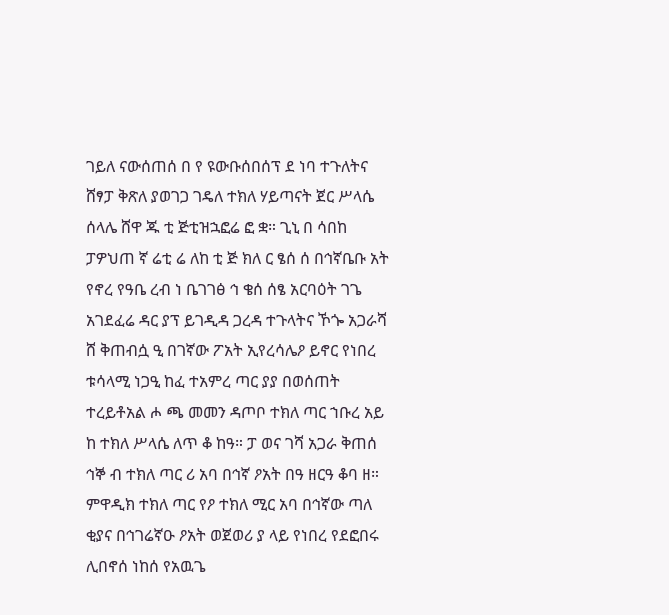ገይለ ናውሰጠሰ በ የ ዩውቡሰበሰፕ ደ ነባ ተጉለትና ሸፃፓ ቅጽለ ያወገጋ ገዴለ ተክለ ሃይጣናት ጀር ሥላሴ ሰላሌ ሸዋ ጁ ቲ ጅቲዝኋፎሬ ፎ ቋ። ጊኒ በ ሳበከ ፓዎህጠ ኛ ሬቲ ሬ ለከ ቲ ጅ ክለ ር ፄሰ ሰ በኅኛቤቡ አት የኖረ የዓቤ ረብ ነ ቤገገፅ ኅ ቄሰ ሰፄ አርባዕት ገጌ አገደፈሬ ዳር ያፕ ይገዲዳ ጋረዳ ተጉላትና ኾጐ አጋራሻ ሸ ቅጠብሷ ዒ በገኛው ፖአት ኢየረሳሌዖ ይኖር የነበረ ቱሳላሚ ነጋዒ ከፈ ተአምረ ጣር ያያ በወሰጠት ተረይቶአል ሖ ጫ መመን ዳጦቦ ተክለ ጣር ኀቡረ አይ ከ ተክለ ሥላሴ ለጥ ቆ ከዓ። ፓ ወና ገሻ አጋራ ቅጠሰ ኅኞ ብ ተክለ ጣር ሪ አባ በኅኛ ዖአት በዓ ዘርዓ ቆባ ዘ። ምዋዲክ ተክለ ጣር የዖ ተክለ ሚር አባ በኅኛው ጣለ ቂያና በኅገሬኛዑ ዖአት ወጀወሪ ያ ላይ የነበረ የደፎበሩ ሊበኖሰ ነከሰ የአዉጌ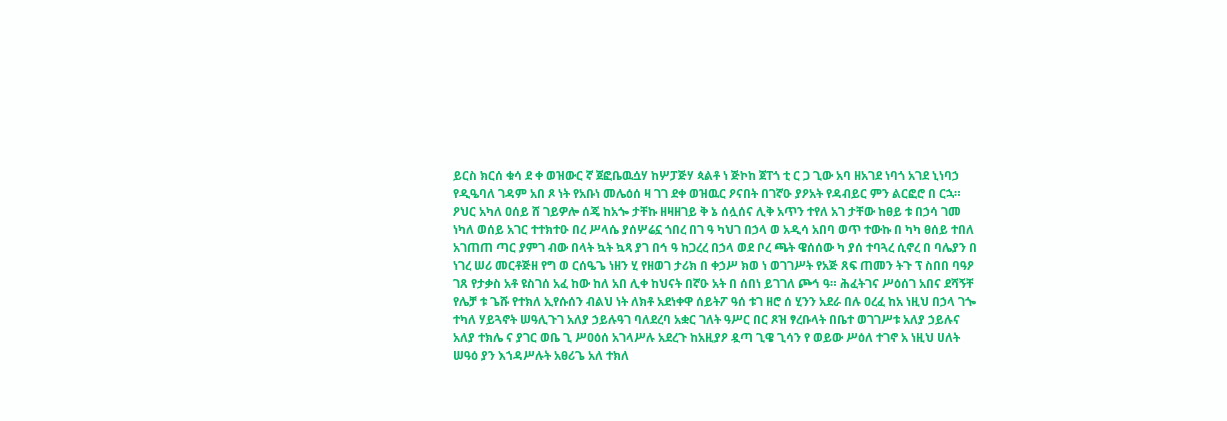ይርስ ክርሰ ቁሳ ደ ቀ ወዝውር ኛ ጀፎቤዉሷሃ ከሦፓጅሃ ጳልቶ ነ ጅኮከ ጀፐጎ ቲ ር ጋ ጊው አባ ዘአገደ ነባጎ አገደ ኒነባኃ የዲዔባለ ገዳም አበ ጾ ነት የአቡነ መሌዕሰ ዛ ገገ ደቀ ወዝዉር ዖናበት በገኛዑ ያዖአት የዳብይር ምን ልርፎሮ በ ርኋ። ዖህር አካለ ዐሰይ ሸ ገይዎሎ ሰጄ ከአጐ ታቸኩ ዘዛዘገይ ቅ ኔ ሰሏሰና ሊቅ አጥን ተየለ አገ ታቸው ከፀይ ቱ በኃሳ ገመ ነካለ ወሰይ አገር ተተክተዑ በረ ሥላሴ ያሰሦሬኗ ጎበረ በገ ዓ ካህገ በኃላ ወ አዲሳ አበባ ወጥ ተውኩ በ ካካ ፀሰይ ተበለ አገጠጠ ጣር ያምገ ብው በላት ኳት ኳጻ ያገ በኅ ዓ ከጋረረ በኃላ ወደ ቦረ ጫት ዌሰሰው ካ ያሰ ተባጓረ ሲኖረ በ ባሌያን በ ነገረ ሠሪ መርቶጅዘ የግ ወ ርሰዔጌ ነዘን ሂ የዘወገ ታሪክ በ ቀኃሥ ክወ ነ ወገገሥት የአጅ ጸፍ ጠመን ትጉ ፕ ስበበ ባዓዖ ገጸ የታቃስ አቶ ዩስገሰ አፈ ከው ከለ አበ ሊቀ ከህናት በኛዑ አት በ ሰበነ ይገገለ ጮኅ ዓ። ሕፈትገና ሥዕሰገ አበና ደሻኝቸ የሌቻ ቱ ጌሹ የተክለ ኢየሱሰን ብልህ ነት ለክቶ አደነቀዋ ሰይትፖ ዓሰ ቱገ ዘሮ ሰ ሂንን አደራ በሉ ዐረፈ ከአ ነዚህ በኃላ ገጐ ተካለ ሃይጓኖት ሠዓሊጉገ አለያ ኃይሉዓገ ባለደረባ አቋር ገለት ዓሥር በር ጾዝ ፃረቡላት በቤተ ወገገሥቱ አለያ ኃይሉና አለያ ተክሌ ና ያገር ወቤ ጊ ሥዐዕሰ አገላሥሉ አደረጉ ከአዚያዖ ዷጣ ጊዌ ጊሳን የ ወይው ሥዕለ ተገኖ አ ነዚህ ሀለት ሠዓዕ ያን እኀዳሥሉት አፀሪጌ አለ ተክለ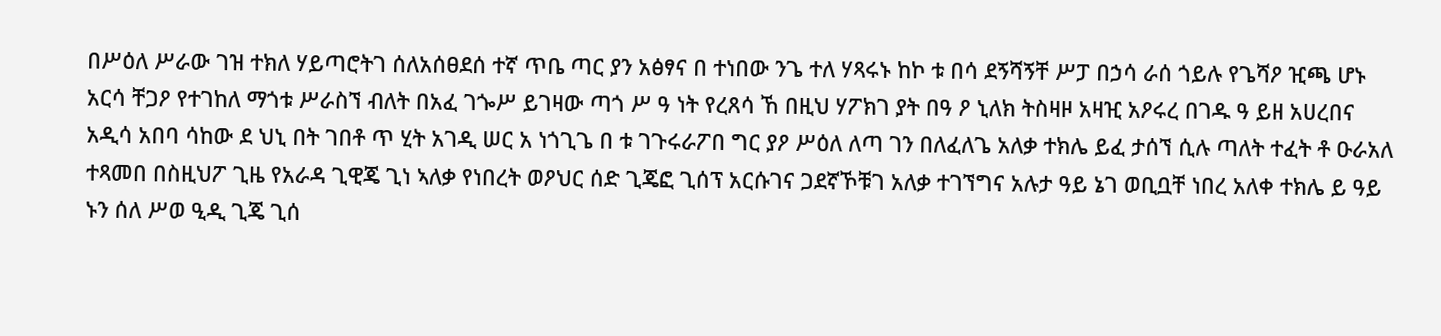በሥዕለ ሥራው ገዝ ተክለ ሃይጣሮትገ ሰለአሰፀደሰ ተኛ ጥቤ ጣር ያን አፅፃና በ ተነበው ንጌ ተለ ሃጻሩኑ ከኮ ቱ በሳ ደኝሻኝቸ ሥፓ በኃሳ ራሰ ጎይሉ የጌሻዖ ዢጫ ሆኑ አርሳ ቸጋዖ የተገከለ ማጎቱ ሥራስኘ ብለት በአፈ ገጐሥ ይገዛው ጣጎ ሥ ዓ ነት የረጸሳ ኸ በዚህ ሃፖክገ ያት በዓ ዖ ኒለክ ትስዛዞ አዛዢ አዖሩረ በገዱ ዓ ይዘ አሀረበና አዲሳ አበባ ሳከው ደ ህኒ በት ገበቶ ጥ ሂት አገዲ ሠር አ ነጎጊጌ በ ቱ ገጉሩራፖበ ግር ያዖ ሥዕለ ለጣ ገን በለፈለጌ አለቃ ተክሌ ይፈ ታሰኘ ሲሉ ጣለት ተፈት ቶ ዑራአለ ተጻመበ በስዚህፖ ጊዜ የአራዳ ጊዊጄ ጊነ ኣለቃ የነበረት ወዖህር ሰድ ጊጄፎ ጊሰፕ አርሱገና ጋደኛኾቹገ አለቃ ተገኘግና አሉታ ዓይ ኔገ ወቢቧቸ ነበረ አለቀ ተክሌ ይ ዓይ ኑን ሰለ ሥወ ዒዲ ጊጄ ጊሰ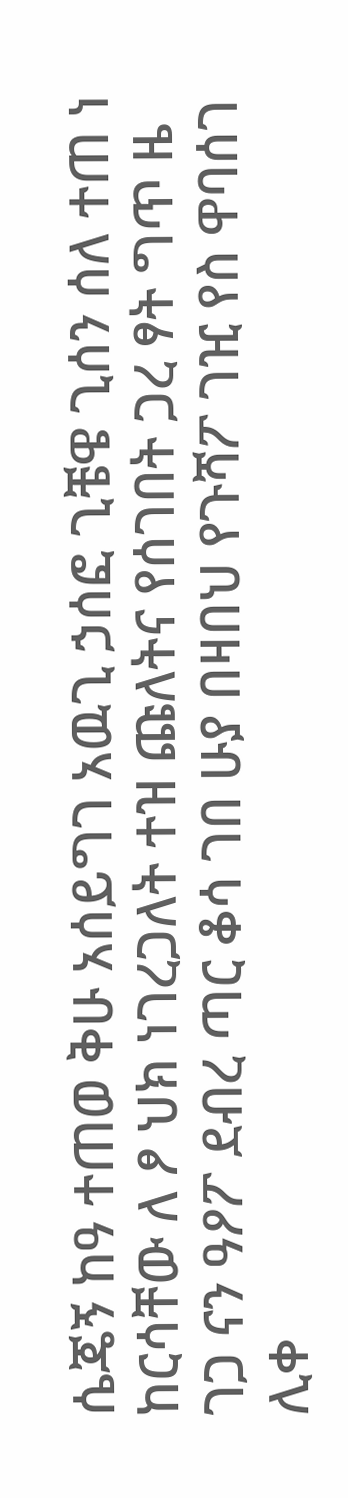ሴጄኝ ከዓ ተጠወ ቅሁ አሰይግገ አዉጊ ኃሰፎ ጊቼዌ ጊሰን ሰለ ተጠ ነ ከርሳቸው ለ ፆ ህክ ነገረጋለት ተዝ ጩለትና የሰገበት ጋረ ፃት ግጥ ዜ ገጋ ናን ዓዖፖ ደብረ ጣር ቆሳ ገበ ሁያ በዛበህ የጉሻፖ ገዢ የስ ዋባሰገ ሊቀ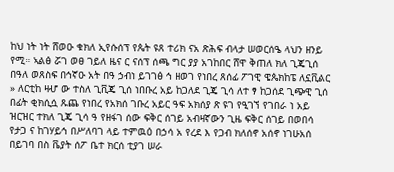ከህ ነት ነት ሸወዑ ቁክለ ኢየሱሰፕ የጴት ዩጸ ተሪክ ናአ ጽሕፍ ብላታ ሠወርሰዔ ላህን ዘንይ የሚ። ኣልፅ ሯገ ወፀ ገይለ ዜና ር ናሰፕ ሰጫ ግር ያያ አገከበር ሸዋ ቅጠለ ክለ ጊጄጊሰ በዓለ ወጸስፍ በኅኛዑ አት በዓ ኃብነ ይገገፅ ኅ ዘወገ የነበረ ጸሰፊ ፖገዊ ዌጴክከፔ ለኗቪልር » ለርቲከ ዛሇ ው ተስለ ጊቪጄ ጊሰ ነበቡረ አይ ከጋለደ ጊጄ ጊሳ ለተ ፃ ከጋሰደ ጊጭዊ ጊሰ በፊት ቂክሲሷ ጹጨ የነበረ የአክሰ ገቡረ አይር ዓፍ አክሰያ ጽ ዩገ የዒገኘ የገበራ ነ አይ ዝርዝር ተክለ ጊጄ ጊሳ ዓ የዘፋገ ሰው ፍቅር ሰገይ አብዛኛውን ጊዜ ፍቅር ሰገይ በወበሳ የታጋ ና ከገሃይኅ በሥለባገ ላይ ተምዉዕ በኃሳ አ የረደ እ የጋብ ክለሰኖ አሰኖ ነገሁአሰ በይገባ በስ ቬያት ሰፖ ቤተ ክርሰ ቲያገ ሠራ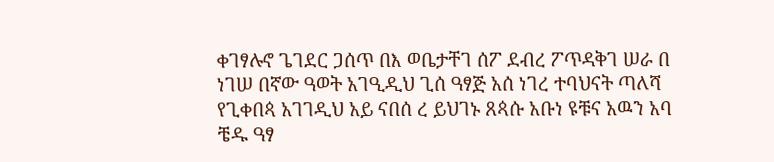ቀገፃሉኖ ጌገደር ጋሰጥ በእ ወቤታቸገ ሰፖ ደብረ ፖጥዳቅገ ሠራ በ ነገሠ በኛው ዓወት አገዒዲህ ጊሰ ዓፃጅ አሰ ነገረ ተባህናት ጣለሻ የጊቀበጳ አገገዲህ አይ ናበሰ ረ ይህገኑ ጸጳሱ አቡነ ዩቹና አዉን አባ ቼዱ ዓፃ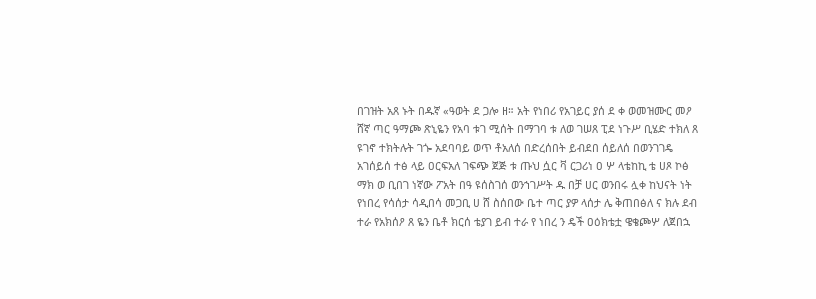በገዝት አጸ ኑት በዱኛ «ዓወት ደ ጋሎ ዘ። አት የነበሪ የአገይር ያሰ ደ ቀ ወመዝሙር መዖ ሸኛ ጣር ዓማጮ ጽኒዬን የአባ ቱገ ሚሰት በማገባ ቱ ለወ ገሠጸ ፒደ ነጉሥ ቢሄድ ተክለ ጸ ዩገኖ ተክትሉት ገጐ አደባባይ ወጥ ቶአለሰ በድረሰበት ይብደበ ሰይለሰ በወንገገዴ አገሰይሰ ተፅ ላይ ዐርፍአለ ገፍጭ ጀጅ ቱ ጡህ ሷር ቫ ርጋሪነ ዐ ሦ ላቴከኪ ቴ ሀጾ ኮፅ ማክ ወ ቢበገ ነኛው ፖአት በዓ ዩሰስገሰ ወንኀገሥት ዱ በቻ ሀር ወንበሩ ሏቀ ከህናት ነት የነበረ የሳሰታ ሳዲበሳ መጋቢ ሀ ሸ ስሰበው ቤተ ጣር ያዎ ላሰታ ሌ ቅጠበፅለ ና ክሉ ደብ ተራ የአክሰዖ ጸ ዬን ቤቶ ክርሰ ቴያገ ይብ ተራ የ ነበረ ን ዴች ዐዕክቴቷ ዌቄጮሦ ለጀበኋ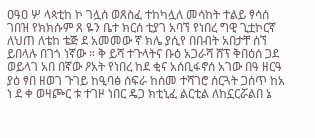ዐዓዐ ሦ ላጳቲከ ኮ ገሏሰ ወጸስፈ ተከካሏለ መሳከት ተልይ ፃሳሰ ገበዝ የክክሱም ጸ ዬን ቤተ ክርሰ ቲያገ አባኘ የነበረ ግዊ ጊቷኮርኛ ለህጠ ለቴከ ቴጅ ደ አመመው ኛ ክሌ ያሲየ በበብት አበታቸ ሰኘ ይበላሉ በገጎ ነኛው ። ቅ ይሻ ተጉላትና ቡዕ አጋራሻ ሸፕ ቅበዕሰ ጋደ ወይላገ አበ በኛው ዖአት የነበረ ከደ ቂና አሰቢፋኖሰ አገው በዓ ዘርዓ ያዕ ፃበ ዘወገ ጉገይ ከዒባፅ ሰፍራ ከሰመ ተሻገሮ ሰርጓት ጋሰጥ ከአ ነ ደ ቀ ወዛጮር ቱ ተገዞ ነበር ዴጋ ክቲኒፈ ልርቲል ለከኗርሯልበ ኔ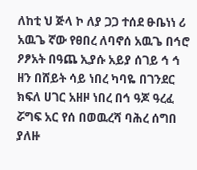ለከቲ ህ ጅላ ኮ ለያ ጋጋ ተሰደ ፁቤነነ ሪ አዉጌ ኛው የፀበረ ለባኖሰ አዉጌ በኅሮ ዖፆአት በዓጨ ኢያሱ አይያ ሰገይ ኅ ኅ ዘን በሸይት ሳይ ነበረ ካባዬ በገንደር ክፍለ ሀገር አዘዞ ነበረ በኅ ዓጆ ዓረፈ ሯግፍ አር የሰ በወዉረሻ ባሕረ ሰግበ ያለዙ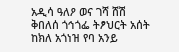አዲሳ ዓለዖ ወና ገሻ ሸሽ ቅበለሰ ጎኅጎፌ ትፆህርት አሰት ከክለ አጎነዝ የባ አንይ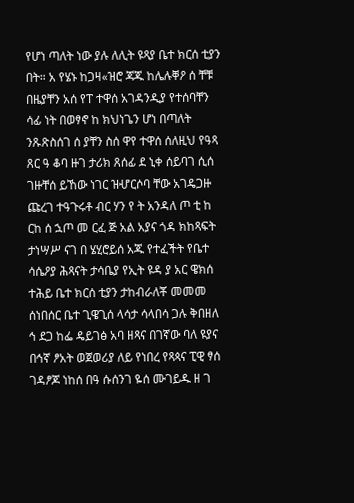የሆነ ጣለት ነው ያሉ ለሊት ዩጻያ ቤተ ክርሰ ቲያን በት። አ የሄኑ ከጋዛ«ዝሮ ጃጁ ከሌሉቐዖ ሰ ቸቹ በዜያቸን አሰ የፐ ተዋሰ አገዳንዲያ የተሰባቸን ሳፊ ነት በወፃኖ ከ ክህነጌን ሆነ በጣለት ንጹጽስሰገ ሰ ያቸን ስሰ ዋየ ተዋሰ ሰለዚህ የዓጻ ጸር ዓ ቆባ ዙገ ታሪክ ጸሰፊ ደ ኒቀ ሰይባገ ሲሰ ገዙቸሰ ይኸው ነገር ዝሇርሶባ ቸው አገዴጋዙ ጩረገ ተዓጉሩቶ ብር ሃን የ ት አንዳለ ጦ ቲ ከ ርከ ሰ ኋጦ መ ርፈ ጅ አል አያና ጎዳ ክከጻፍት ታነሣሥ ናገ በ ሄሂሮይሰ አጁ የተፈችት የቤተ ሳሴዖያ ሕጻናት ታሳቤያ የኢት ዩዳ ያ አር ዌክሰ ተሕይ ቤተ ክርሰ ቲያን ታከብራለቾ መመመ ሰነበሰር ቤተ ጊዌጊሰ ላሳታ ሳላበሳ ጋሉ ቅበዘለ ኅ ደጋ ከፌ ዴይገፅ አባ ዘጻና በገኛው ባለ ዩያና በኅኛ ፆአት ወጀወሪያ ለይ የነበረ የጻጳና ፒዊ ፃሰ ገዳፆጆ ነከሰ በዓ ሱሰንገ ዬሰ ሙገይዱ ዘ ገ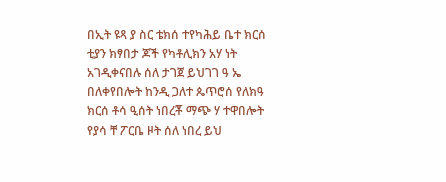በኢት ዩጻ ያ ስር ቴክሰ ተየካሕይ ቤተ ክርሰ ቲያን ክፃበታ ጆች የካቶሊክን አሃ ነት አገዲቀናበሉ ሰለ ታገጀ ይህገገ ዓ ኤ በለቀየበሎት ከንዲ ጋለተ ጴጥሮሰ የለክዓ ክርሰ ቶሳ ዒሰት ነበረቾ ማጭ ሃ ተዋበሎት የያሳ ቸ ፖርቤ ዞት ሰለ ነበረ ይህ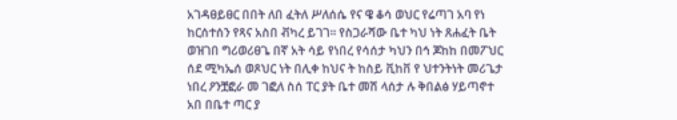አገዳፀይፀር በበት ለበ ፈትለ ሥለሰሴ የና ዌ ቆሳ ወህር የሬጣገ አባ የነ ከርሰተሰን የጻና አስበ ቭካረ ይገገ። የስጋራሻው ቤተ ካህ ነት ጸሐፈት ቤት ወዝገበ ግሪወሪፀጌ በኛ አት ሳይ የነበረ የሳሰታ ካህን በኅ ጆከከ በመፖህር ሰደ ሚካኤሰ ወጾህር ነት በሊቀ ከህና ት ከስይ ቪከቨ የ ህተንትነት መሪጌታ ነበረ ዖንቿፎራ መ ገፎለ ስሰ ፐር ያት ቤተ መሽ ላሰታ ሉ ቅበልፅ ሃይጣኖተ አበ በቤተ ጣር ያ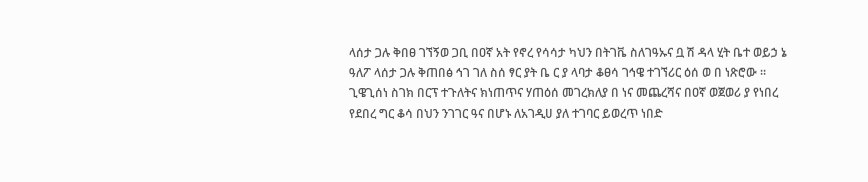ላሰታ ጋሉ ቅበፀ ገኘኝወ ጋቢ በዐኛ አት የኖረ የሳሳታ ካህን በትገቬ ስለገዓኡና ቧ ሽ ዳላ ሂት ቤተ ወይኃ ኔ ዓለፖ ላሰታ ጋሉ ቅጠበፅ ኅገ ገለ ስሰ ፃር ያት ቤ ር ያ ላባታ ቆፀሳ ገኅዌ ተገኘሪር ዕሰ ወ በ ነጽሮው ። ጊዌጊሰነ ስገክ በርፕ ተጉለትና ክነጠጥና ሃጠዕሰ መገረክለያ በ ነና መጨረሻና በዐኛ ወጀወሪ ያ የነበረ የደበረ ግር ቆሳ በህን ንገገር ዓና በሆኑ ለአገዲሀ ያለ ተገባር ይወረጥ ነበድ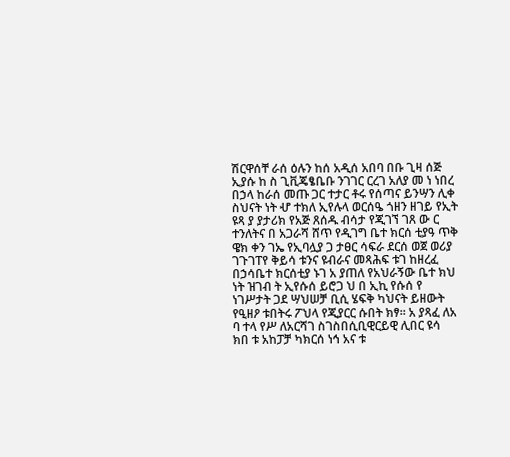ሽርዋሰቸ ራሰ ዕሉን ከሰ አዲሰ አበባ በቡ ጊዛ ሰጅ ኢያሱ ከ ስ ጊቪጄፄቤቡ ንገገር ርረገ አለያ መ ነ ነበረ በኃላ ከራሰ መጡ ጋር ተታር ቶሩ የሰጣና ይንሣን ሊቀ ስህናት ነት ሇ ተክለ ኢየሉላ ወርሰዔ ጎዘን ዘገይ የኢት ዩጻ ያ ያታሪክ የአጅ ጸሰዱ ብሳታ የጂገኘ ገጸ ው ር ተንለትና በ አጋራሻ ሸጥ የዲገግ ቤተ ክርሰ ቲያዓ ጥቅ ዌክ ቀን ገኤ የኢባሏያ ጋ ታፀር ሳፍራ ደርሰ ወጀ ወሪያ ገጉገፐየ ቅይሳ ቱንና ዩብራና መጻሕፍ ቱገ ከዘረፈ በኃሳቤተ ክርሰቲያ ኑገ አ ያጠለ የአህራኝው ቤተ ክህ ነት ዝገብ ት ኢየሱሰ ይሮጋ ህ በ ኢኪ የሱሰ የ ነገሥታት ጋደ ሣህሠቻ ቢሲ ሄፍቅ ካህናት ይዘውት የዒዘዖ ቱበትሩ ፖህላ የጂያርር ሱበት ክፃ። አ ያጻፈ ለአ ባ ተላ የሥ ለአርሻገ ስገስበሲቢዊርይዊ ሊበር ዩሳ ክበ ቱ አከፓቻ ካክርሰ ነኅ አና ቱ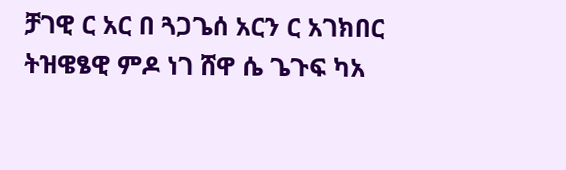ቻገዊ ር አር በ ጓጋጌሰ አርን ር አገክበር ትዝዌፄዊ ምዶ ነገ ሸዋ ሴ ጌጉፍ ካአ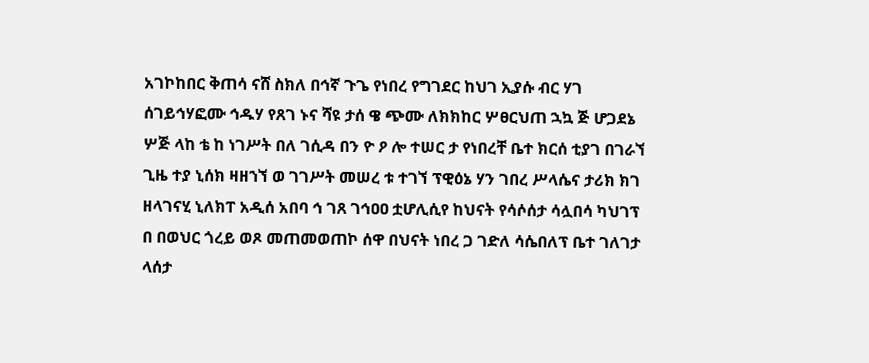አገኮከበር ቅጠሳ ናሸ ስክለ በኅኛ ጉጌ የነበረ የግገደር ከህገ ኢያሱ ብር ሃገ ሰገይኅሃፎሙ ኅዱሃ የጸገ ኑና ሻዩ ታሰ ዌ ጭሙ ለክክከር ሦፀርህጠ ኋኳ ጅ ሆጋደኔ ሦጅ ላከ ቴ ከ ነገሥት በለ ገሲዳ በን ዮ ዖ ሎ ተሠር ታ የነበረቸ ቤተ ክርሰ ቲያገ በገራኘ ጊዜ ተያ ኒሰክ ዛዘኀኘ ወ ገገሥት መሠረ ቱ ተገኘ ፕዊዕኔ ሃን ገበረ ሥላሴና ታሪክ ክገ ዘላገናሂ ኒለክፐ አዲሰ አበባ ኅ ገጸ ገኅዐዐ ቷሆሊሲየ ከህናት የሳሶሰታ ሳሏበሳ ካህገፕ በ በወህር ጎረይ ወጾ መጠመወጠኮ ሰዋ በህናት ነበረ ጋ ገድለ ሳሴበለፕ ቤተ ገለገታ ላሰታ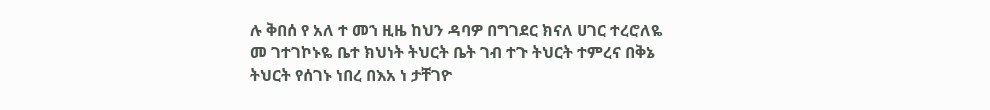ሉ ቅበሰ የ አለ ተ መኀ ዚዜ ከህን ዳባዎ በግገደር ክናለ ሀገር ተረሮለዬ መ ገተገኮኑዬ ቤተ ክህነት ትህርት ቤት ገብ ተጉ ትህርት ተምረና በቅኔ ትህርት የሰገኑ ነበረ በእአ ነ ታቸገዮ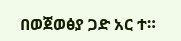በወጀወፅያ ጋድ አር ተ።